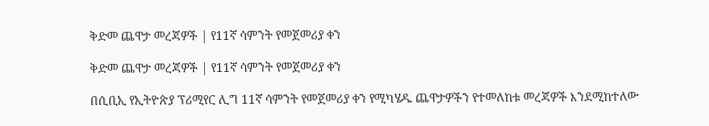ቅድመ ጨዋታ መረጃዎች | የ11ኛ ሳምንት የመጀመሪያ ቀን

ቅድመ ጨዋታ መረጃዎች | የ11ኛ ሳምንት የመጀመሪያ ቀን

በሲቢኢ የኢትዮጵያ ፕሪሚየር ሊግ 11ኛ ሳምንት የመጀመሪያ ቀን የሚካሄዱ ጨዋታዎችን የተመለከቱ መረጃዎች እንደሚከተለው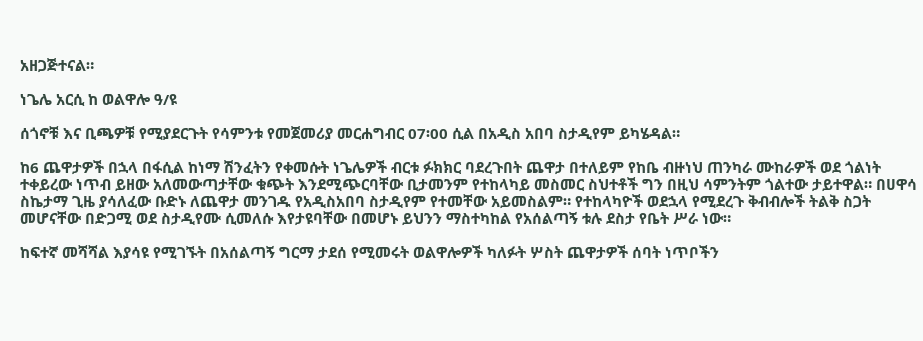አዘጋጅተናል።

ነጌሌ አርሲ ከ ወልዋሎ ዓ/ዩ

ሰጎኖቹ እና ቢጫዎቹ የሚያደርጉት የሳምንቱ የመጀመሪያ መርሐግብር 07፡00 ሲል በአዲስ አበባ ስታዲየም ይካሄዳል።

ከ6 ጨዋታዎች በኋላ በፋሲል ከነማ ሽንፈትን የቀመሱት ነጌሌዎች ብርቱ ፉክክር ባደረጉበት ጨዋታ በተለይም የከቤ ብዙነህ ጠንካራ ሙከራዎች ወደ ጎልነት ተቀይረው ነጥብ ይዘው አለመውጣታቸው ቁጭት እንደሚጭርባቸው ቢታመንም የተከላካይ መስመር ስህተቶች ግን በዚህ ሳምንትም ጎልተው ታይተዋል። በሀዋሳ ስኬታማ ጊዜ ያሳለፈው ቡድኑ ለጨዋታ መንገዱ የአዲስአበባ ስታዲየም የተመቸው አይመስልም። የተከላካዮች ወደኋላ የሚደረጉ ቅብብሎች ትልቅ ስጋት መሆናቸው በድጋሚ ወደ ስታዲየሙ ሲመለሱ እየታዩባቸው በመሆኑ ይህንን ማስተካከል የአሰልጣኝ ቱሉ ደስታ የቤት ሥራ ነው።

ከፍተኛ መሻሻል እያሳዩ የሚገኙት በአሰልጣኝ ግርማ ታደሰ የሚመሩት ወልዋሎዎች ካለፉት ሦስት ጨዋታዎች ሰባት ነጥቦችን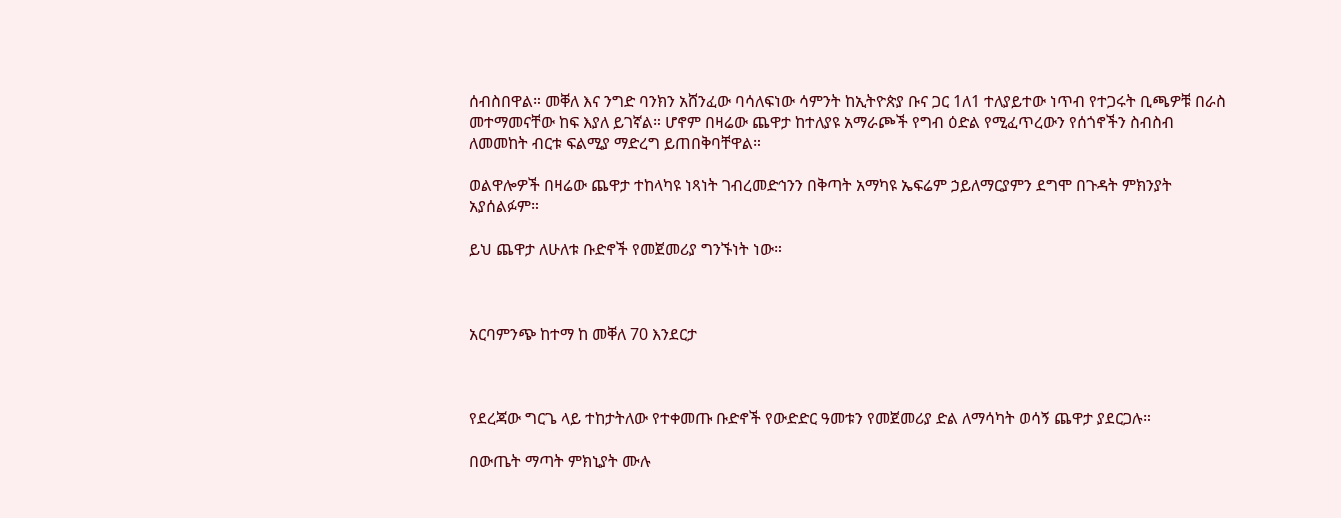ሰብስበዋል። መቐለ እና ንግድ ባንክን አሸንፈው ባሳለፍነው ሳምንት ከኢትዮጵያ ቡና ጋር 1ለ1 ተለያይተው ነጥብ የተጋሩት ቢጫዎቹ በራስ መተማመናቸው ከፍ እያለ ይገኛል። ሆኖም በዛሬው ጨዋታ ከተለያዩ አማራጮች የግብ ዕድል የሚፈጥረውን የሰጎኖችን ስብስብ ለመመከት ብርቱ ፍልሚያ ማድረግ ይጠበቅባቸዋል።

ወልዋሎዎች በዛሬው ጨዋታ ተከላካዩ ነጻነት ገብረመድኅንን በቅጣት አማካዩ ኤፍሬም ኃይለማርያምን ደግሞ በጉዳት ምክንያት አያሰልፉም።

ይህ ጨዋታ ለሁለቱ ቡድኖች የመጀመሪያ ግንኙነት ነው።



አርባምንጭ ከተማ ከ መቐለ 70 እንደርታ



የደረጃው ግርጌ ላይ ተከታትለው የተቀመጡ ቡድኖች የውድድር ዓመቱን የመጀመሪያ ድል ለማሳካት ወሳኝ ጨዋታ ያደርጋሉ።

በውጤት ማጣት ምክኒያት ሙሉ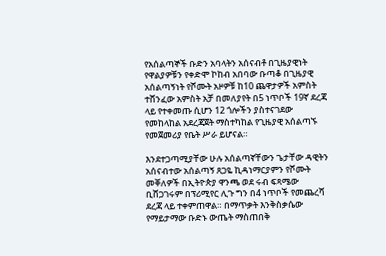የአሰልጣኞች ቡድን አባላትን አሰናብቶ በጊዜያዊነት የዋልያዎቹን የቀድሞ ኮከብ አበባው ቡጣቆ በጊዜያዊ አሰልጣኝነት የሾሙት አዞዎቹ ከ10 ጨዋታዎች አምስት ተሸንፈው አምስት አቻ በመለያየት በ5 ነጥቦች 19ኛ ደረጃ ላይ የተቀመጡ ሲሆን 12 ጎሎችን ያስተናገደው የመከላከል አደረጃጀት ማስተካከል የጊዜያዊ አሰልጣኙ የመጀመሪያ የቤት ሥራ ይሆናል።

እንደተጋጣሚያቸው ሁሉ አሰልጣኛቸውን ጌታቸው ዳዊትን አሰናብተው አሰልጣኝ ጸጋዬ ኪዳነማርያምን የሾሙት መቐለዎች በኢትዮጵያ ዋንጫ ወደ ሩብ ፍጻሜው ቢሸጋገሩም በፕሪሚየር ሊጉ ግን በ4 ነጥቦች የመጨረሻ ደረጃ ላይ ተቀምጠዋል። በማጥቃት እንቅስቃሴው የማይታማው ቡድኑ ውጤት ማስጠበቅ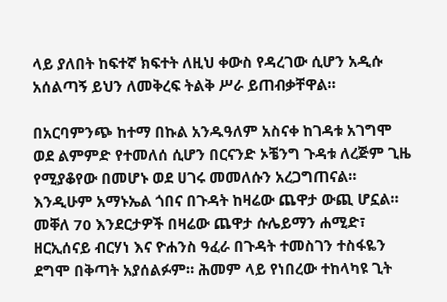ላይ ያለበት ከፍተኛ ክፍተት ለዚህ ቀውስ የዳረገው ሲሆን አዲሱ አሰልጣኝ ይህን ለመቅረፍ ትልቅ ሥራ ይጠብቃቸዋል።

በአርባምንጭ ከተማ በኩል አንዱዓለም አስናቀ ከገዳቱ አገግሞ ወደ ልምምድ የተመለሰ ሲሆን በርናንድ ኦቼንግ ጉዳቱ ለረጅም ጊዜ የሚያቆየው በመሆኑ ወደ ሀገሩ መመለሱን አረጋግጠናል። እንዲሁም አማኑኤል ጎበና በጉዳት ከዛሬው ጨዋታ ውጪ ሆኗል። መቐለ 70 እንደርታዎች በዛሬው ጨዋታ ሱሌይማን ሐሚድ፣ ዘርኢሰናይ ብርሃነ እና ዮሐንስ ዓፈራ በጉዳት ተመስገን ተስፋዬን ደግሞ በቅጣት አያሰልፉም። ሕመም ላይ የነበረው ተከላካዩ ጊት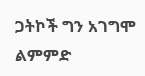ጋትኮች ግን አገግሞ ልምምድ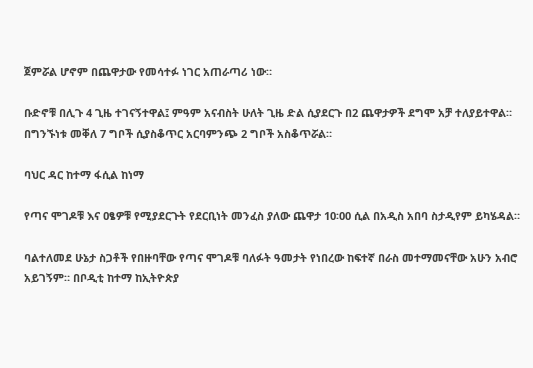ጀምሯል ሆኖም በጨዋታው የመሳተፉ ነገር አጠራጣሪ ነው።

ቡድኖቹ በሊጉ 4 ጊዜ ተገናኝተዋል፤ ምዓም አናብስት ሁለት ጊዜ ድል ሲያደርጉ በ2 ጨዋታዎች ደግሞ አቻ ተለያይተዋል። በግንኙነቱ መቐለ 7 ግቦች ሲያስቆጥር አርባምንጭ 2 ግቦች አስቆጥሯል።

ባህር ዳር ከተማ ፋሲል ከነማ

የጣና ሞገዶቹ እና ዐፄዎቹ የሚያደርጉት የደርቢነት መንፈስ ያለው ጨዋታ 10፡00 ሲል በአዲስ አበባ ስታዲየም ይካሄዳል።

ባልተለመደ ሁኔታ ስጋቶች የበዙባቸው የጣና ሞገዶቹ ባለፉት ዓመታት የነበረው ከፍተኛ በራስ መተማመናቸው አሁን አብሮ አይገኝም። በቦዲቲ ከተማ ከኢትዮጵያ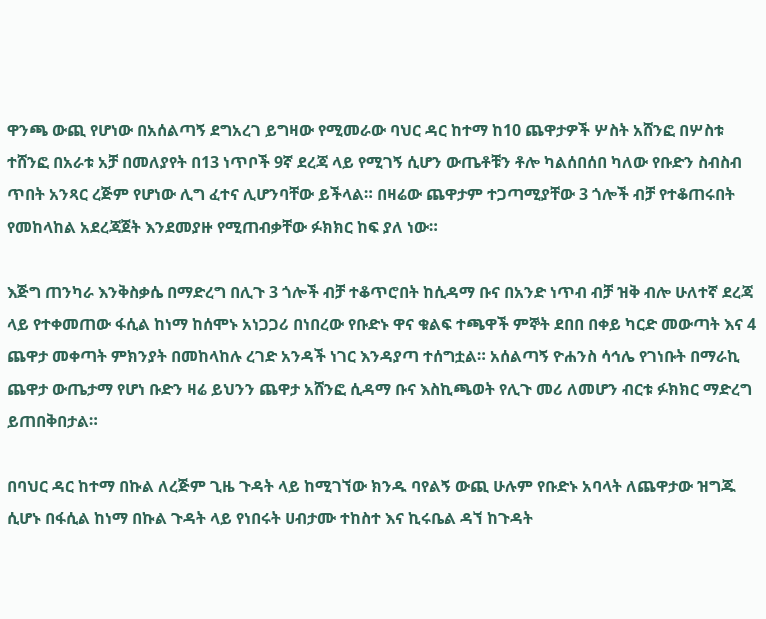ዋንጫ ውጪ የሆነው በአሰልጣኝ ደግአረገ ይግዛው የሚመራው ባህር ዳር ከተማ ከ10 ጨዋታዎች ሦስት አሸንፎ በሦስቱ ተሸንፎ በአራቱ አቻ በመለያየት በ13 ነጥቦች 9ኛ ደረጃ ላይ የሚገኝ ሲሆን ውጤቶቹን ቶሎ ካልሰበሰበ ካለው የቡድን ስብስብ ጥበት አንጻር ረጅም የሆነው ሊግ ፈተና ሊሆንባቸው ይችላል። በዛሬው ጨዋታም ተጋጣሚያቸው 3 ጎሎች ብቻ የተቆጠሩበት የመከላከል አደረጃጀት እንደመያዙ የሚጠብቃቸው ፉክክር ከፍ ያለ ነው።

እጅግ ጠንካራ እንቅስቃሴ በማድረግ በሊጉ 3 ጎሎች ብቻ ተቆጥሮበት ከሲዳማ ቡና በአንድ ነጥብ ብቻ ዝቅ ብሎ ሁለተኛ ደረጃ ላይ የተቀመጠው ፋሲል ከነማ ከሰሞኑ አነጋጋሪ በነበረው የቡድኑ ዋና ቁልፍ ተጫዋች ምኞት ደበበ በቀይ ካርድ መውጣት እና 4 ጨዋታ መቀጣት ምክንያት በመከላከሉ ረገድ አንዳች ነገር እንዳያጣ ተሰግቷል። አሰልጣኝ ዮሐንስ ሳኅሌ የገነቡት በማራኪ ጨዋታ ውጤታማ የሆነ ቡድን ዛሬ ይህንን ጨዋታ አሸንፎ ሲዳማ ቡና እስኪጫወት የሊጉ መሪ ለመሆን ብርቱ ፉክክር ማድረግ ይጠበቅበታል።

በባህር ዳር ከተማ በኩል ለረጅም ጊዜ ጉዳት ላይ ከሚገኘው ክንዱ ባየልኝ ውጪ ሁሉም የቡድኑ አባላት ለጨዋታው ዝግጁ ሲሆኑ በፋሲል ከነማ በኩል ጉዳት ላይ የነበሩት ሀብታሙ ተከስተ እና ኪሩቤል ዳኘ ከጉዳት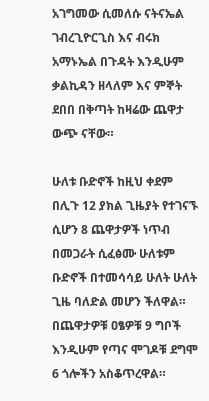አገግመው ሲመለሱ ናትናኤል ገብረጊዮርጊስ እና ብሩክ አማኑኤል በጉዳት እንዲሁም ቃልኪዳን ዘላለም እና ምኞት ደበበ በቅጣት ከዛሬው ጨዋታ ውጭ ናቸው።

ሁለቱ ቡድኖች ከዚህ ቀደም በሊጉ 12 ያክል ጊዜያት የተገናኙ ሲሆን 8 ጨዋታዎች ነጥብ በመጋራት ሲፈፅሙ ሁለቱም ቡድኖች በተመሳሳይ ሁለት ሁለት ጊዜ ባለድል መሆን ችለዋል። በጨዋታዎቹ ዐፄዎቹ 9 ግቦች እንዲሁም የጣና ሞገዶቹ ደግሞ 6 ጎሎችን አስቆጥረዋል።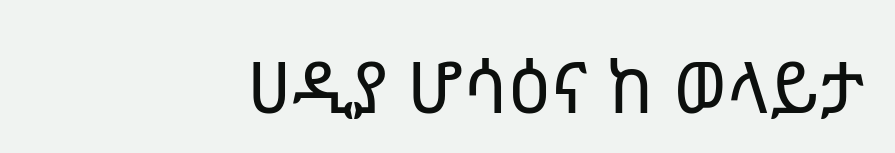ሀዲያ ሆሳዕና ከ ወላይታ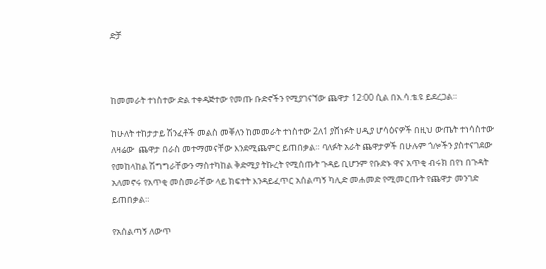ድቻ



ከመመራት ተነስተው ድል ተቀዳጅተው የመጡ ቡድኖችን የሚያገናኘው ጨዋታ 12፡00 ሲል በአ.ሳ.ቴ.ዩ ይደረጋል።

ከሁለት ተከታታይ ሽንፈቶች መልስ መቐለን ከመመራት ተነስተው 2ለ1 ያሸነፉት ሀዲያ ሆሳዕናዎች በዚህ ውጤት ተነሳስተው ለዛሬው  ጨዋታ በራስ መተማመናቸው እንደሚጨምር ይጠበቃል። ባለፉት አራት ጨዋታዎች በሁሉም ጎሎችን ያስተናገደው የመከላከል ሽግግራቸውን ማስተካከል ቅድሚያ ትኩረት የሚሰጡት ጉዳይ ቢሆንም የቡድኑ ዋና አጥቂ ብሩክ በየነ በጉዳት አለመኖሩ የአጥቂ መስመራቸው ላይ ክፍተት እንዳይፈጥር አሰልጣኝ ካሊድ መሐመድ የሚመርጡት የጨዋታ መንገድ ይጠበቃል።

የአሰልጣኝ ለውጥ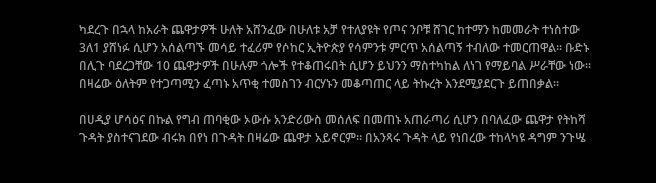ካደረጉ በኋላ ከአራት ጨዋታዎች ሁለት አሸንፈው በሁለቱ አቻ የተለያዩት የጦና ንቦቹ ሸገር ከተማን ከመመራት ተነስተው 3ለ1 ያሸነፉ ሲሆን አሰልጣኙ መሳይ ተፈሪም የሶከር ኢትዮጵያ የሳምንቱ ምርጥ አሰልጣኝ ተብለው ተመርጠዋል። ቡድኑ በሊጉ ባደረጋቸው 10 ጨዋታዎች በሁሉም ጎሎች የተቆጠሩበት ሲሆን ይህንን ማስተካከል ለነገ የማይባል ሥራቸው ነው። በዛሬው ዕለትም የተጋጣሚን ፈጣኑ አጥቂ ተመስገን ብርሃኑን መቆጣጠር ላይ ትኩረት እንደሚያደርጉ ይጠበቃል።

በሀዲያ ሆሳዕና በኩል የግብ ጠባቂው ኦውሱ አንድሪውስ መሰለፍ በመጠኑ አጠራጣሪ ሲሆን በባለፈው ጨዋታ የትከሻ ጉዳት ያስተናገደው ብሩክ በየነ በጉዳት በዛሬው ጨዋታ አይኖርም። በአንጻሩ ጉዳት ላይ የነበረው ተከላካዩ ዳግም ንጉሤ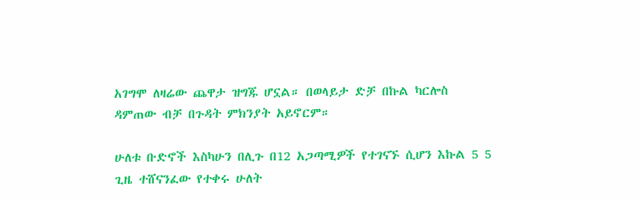አገግሞ ለዛሬው ጨዋታ ዝግጁ ሆኗል። በወላይታ ድቻ በኩል ካርሎስ ዳምጠው ብቻ በጉዳት ምክንያት አይኖርም።

ሁለቱ ቡድኖች እስካሁን በሊጉ በ12 አጋጣሚዎች የተገናኙ ሲሆን እኩል 5 5 ጊዜ ተሸናንፈው የተቀሩ ሁለት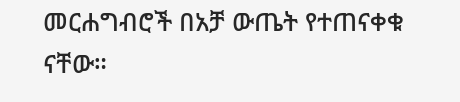መርሐግብሮች በአቻ ውጤት የተጠናቀቁ ናቸው።